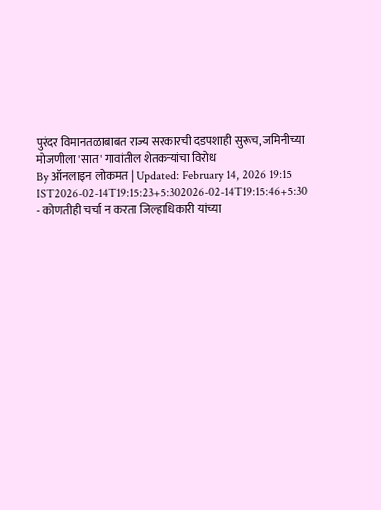पुरंदर विमानतळाबाबत राज्य सरकारची दडपशाही सुरूच, जमिनीच्या मोजणीला 'सात' गावांतील शेतकऱ्यांचा विरोध
By ऑनलाइन लोकमत | Updated: February 14, 2026 19:15 IST2026-02-14T19:15:23+5:302026-02-14T19:15:46+5:30
- कोणतीही चर्चा न करता जिल्हाधिकारी यांच्या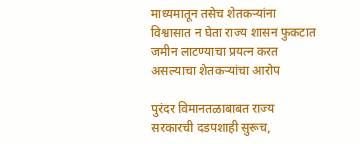माध्यमातून तसेच शेतकऱ्यांना विश्वासात न घेता राज्य शासन फुकटात जमीन लाटण्याचा प्रयत्न करत असल्याचा शेतकऱ्यांचा आरोप

पुरंदर विमानतळाबाबत राज्य सरकारची दडपशाही सुरूच,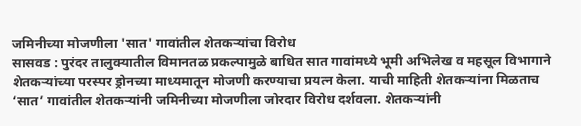जमिनीच्या मोजणीला 'सात' गावांतील शेतकऱ्यांचा विरोध
सासवड : पुरंदर तालुक्यातील विमानतळ प्रकल्पामुळे बाधित सात गावांमध्ये भूमी अभिलेख व महसूल विभागाने शेतकऱ्यांच्या परस्पर ड्रोनच्या माध्यमातून मोजणी करण्याचा प्रयत्न केला. याची माहिती शेतकऱ्यांना मिळताच ‘सात’ गावांतील शेतकऱ्यांनी जमिनीच्या मोजणीला जोरदार विरोध दर्शवला. शेतकऱ्यांनी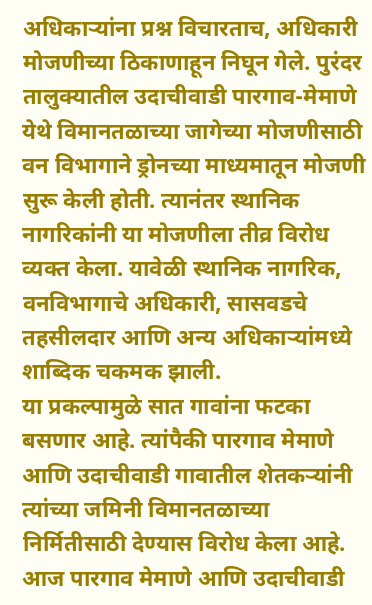अधिकाऱ्यांना प्रश्न विचारताच, अधिकारी मोजणीच्या ठिकाणाहून निघून गेले. पुरंदर तालुक्यातील उदाचीवाडी पारगाव-मेमाणे येथे विमानतळाच्या जागेच्या मोजणीसाठी वन विभागाने ड्रोनच्या माध्यमातून मोजणी सुरू केली होती. त्यानंतर स्थानिक नागरिकांनी या मोजणीला तीव्र विरोध व्यक्त केला. यावेळी स्थानिक नागरिक, वनविभागाचे अधिकारी, सासवडचे तहसीलदार आणि अन्य अधिकाऱ्यांमध्ये शाब्दिक चकमक झाली.
या प्रकल्पामुळे सात गावांना फटका बसणार आहे. त्यांपैकी पारगाव मेमाणे आणि उदाचीवाडी गावातील शेतकऱ्यांनी त्यांच्या जमिनी विमानतळाच्या निर्मितीसाठी देण्यास विरोध केला आहे. आज पारगाव मेमाणे आणि उदाचीवाडी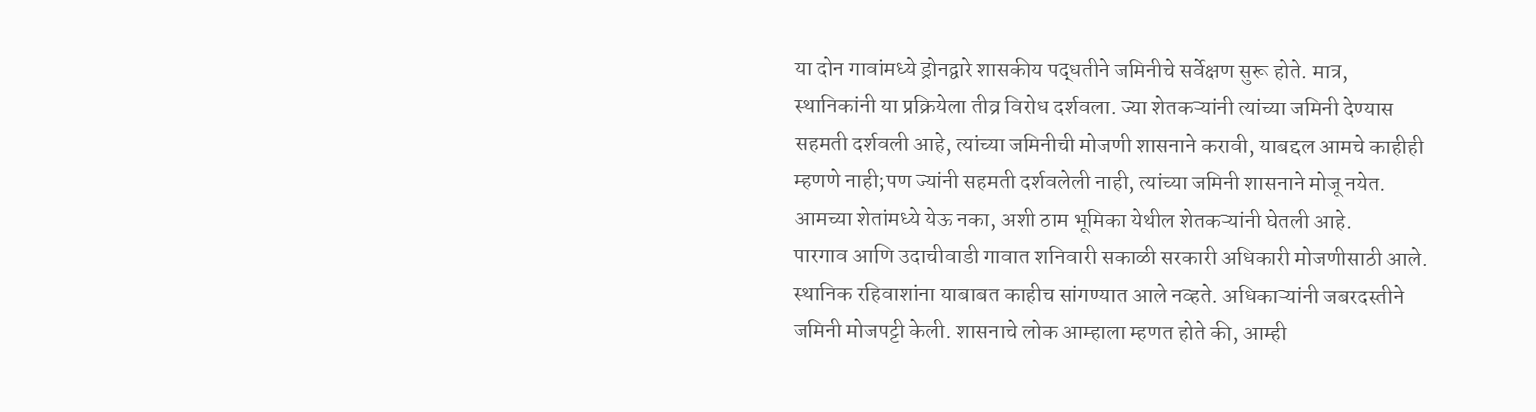या दोन गावांमध्ये ड्रोनद्वारे शासकीय पद्धतीने जमिनीचे सर्वेक्षण सुरू होते. मात्र, स्थानिकांनी या प्रक्रियेला तीव्र विरोध दर्शवला. ज्या शेतकऱ्यांनी त्यांच्या जमिनी देण्यास सहमती दर्शवली आहे, त्यांच्या जमिनीची मोजणी शासनाने करावी, याबद्दल आमचे काहीही म्हणणे नाही;पण ज्यांनी सहमती दर्शवलेली नाही, त्यांच्या जमिनी शासनाने मोजू नयेत. आमच्या शेतांमध्ये येऊ नका, अशी ठाम भूमिका येथील शेतकऱ्यांनी घेतली आहे.
पारगाव आणि उदाचीवाडी गावात शनिवारी सकाळी सरकारी अधिकारी मोजणीसाठी आले. स्थानिक रहिवाशांना याबाबत काहीच सांगण्यात आले नव्हते. अधिकाऱ्यांनी जबरदस्तीने जमिनी मोजपट्टी केली. शासनाचे लोक आम्हाला म्हणत होते की, आम्ही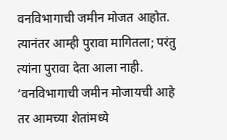वनविभागाची जमीन मोजत आहोत. त्यानंतर आम्ही पुरावा मागितला; परंतु त्यांना पुरावा देता आला नाही. ‘वनविभागाची जमीन मोजायची आहे तर आमच्या शेतांमध्ये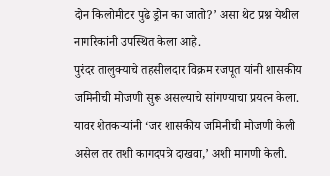दोन किलोमीटर पुढे ड्रोन का जातो?’ असा थेट प्रश्न येथील नागरिकांनी उपस्थित केला आहे.
पुरंदर तालुक्याचे तहसीलदार विक्रम रजपूत यांनी शासकीय जमिनीची मोजणी सुरू असल्याचे सांगण्याचा प्रयत्न केला. यावर शेतकऱ्यांनी ‘जर शासकीय जमिनीची मोजणी केली असेल तर तशी कागदपत्रे दाखवा,’ अशी मागणी केली.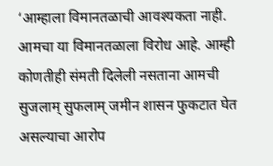‘आम्हाला विमानतळाची आवश्यकता नाही. आमचा या विमानतळाला विरोध आहे. आम्ही कोणतीही संमती दिलेली नसताना आमची सुजलाम् सुफलाम् जमीन शासन फुकटात घेत असल्याचा आरोप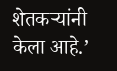शेतकऱ्यांनी केला आहे.’